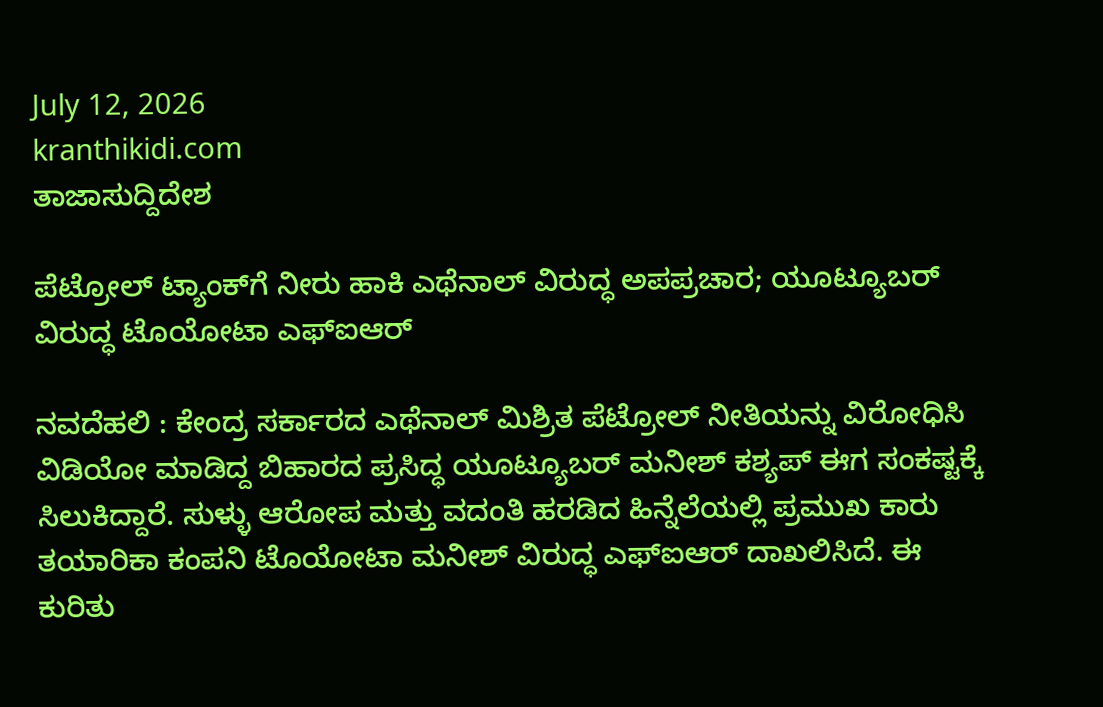July 12, 2026
kranthikidi.com
ತಾಜಾಸುದ್ದಿದೇಶ

ಪೆಟ್ರೋಲ್‌ ಟ್ಯಾಂಕ್‌ಗೆ ನೀರು ಹಾಕಿ ಎಥೆನಾಲ್‌ ವಿರುದ್ಧ ಅಪಪ್ರಚಾರ; ಯೂಟ್ಯೂಬರ್‌ ವಿರುದ್ಧ ಟೊಯೋಟಾ ಎಫ್‌ಐಆರ್‌

ನವದೆಹಲಿ : ಕೇಂದ್ರ ಸರ್ಕಾರದ ಎಥೆನಾಲ್ ಮಿಶ್ರಿತ ಪೆಟ್ರೋಲ್ ನೀತಿಯನ್ನು ವಿರೋಧಿಸಿ ವಿಡಿಯೋ ಮಾಡಿದ್ದ ಬಿಹಾರದ ಪ್ರಸಿದ್ಧ ಯೂಟ್ಯೂಬರ್ ಮನೀಶ್ ಕಶ್ಯಪ್ ಈಗ ಸಂಕಷ್ಟಕ್ಕೆ ಸಿಲುಕಿದ್ದಾರೆ. ಸುಳ್ಳು ಆರೋಪ ಮತ್ತು ವದಂತಿ ಹರಡಿದ ಹಿನ್ನೆಲೆಯಲ್ಲಿ ಪ್ರಮುಖ ಕಾರು ತಯಾರಿಕಾ ಕಂಪನಿ ಟೊಯೋಟಾ ಮನೀಶ್ ವಿರುದ್ಧ ಎಫ್‌ಐಆರ್ ದಾಖಲಿಸಿದೆ. ಈ ಕುರಿತು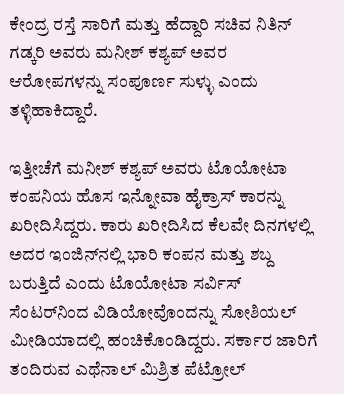ಕೇಂದ್ರ ರಸ್ತೆ ಸಾರಿಗೆ ಮತ್ತು ಹೆದ್ದಾರಿ ಸಚಿವ ನಿತಿನ್ ಗಡ್ಕರಿ ಅವರು ಮನೀಶ್ ಕಶ್ಯಪ್ ಅವರ ಆರೋಪಗಳನ್ನು ಸಂಪೂರ್ಣ ಸುಳ್ಳು ಎಂದು ತಳ್ಳಿಹಾಕಿದ್ದಾರೆ.

ಇತ್ತೀಚೆಗೆ ಮನೀಶ್ ಕಶ್ಯಪ್ ಅವರು ಟೊಯೋಟಾ ಕಂಪನಿಯ ಹೊಸ ಇನ್ನೋವಾ ಹೈಕ್ರಾಸ್ ಕಾರನ್ನು ಖರೀದಿಸಿದ್ದರು. ಕಾರು ಖರೀದಿಸಿದ ಕೆಲವೇ ದಿನಗಳಲ್ಲಿ ಅದರ ಇಂಜಿನ್‌ನಲ್ಲಿ ಭಾರಿ ಕಂಪನ ಮತ್ತು ಶಬ್ದ ಬರುತ್ತಿದೆ ಎಂದು ಟೊಯೋಟಾ ಸರ್ವಿಸ್ ಸೆಂಟರ್‌ನಿಂದ ವಿಡಿಯೋವೊಂದನ್ನು ಸೋಶಿಯಲ್ ಮೀಡಿಯಾದಲ್ಲಿ ಹಂಚಿಕೊಂಡಿದ್ದರು. ಸರ್ಕಾರ ಜಾರಿಗೆ ತಂದಿರುವ ಎಥೆನಾಲ್ ಮಿಶ್ರಿತ ಪೆಟ್ರೋಲ್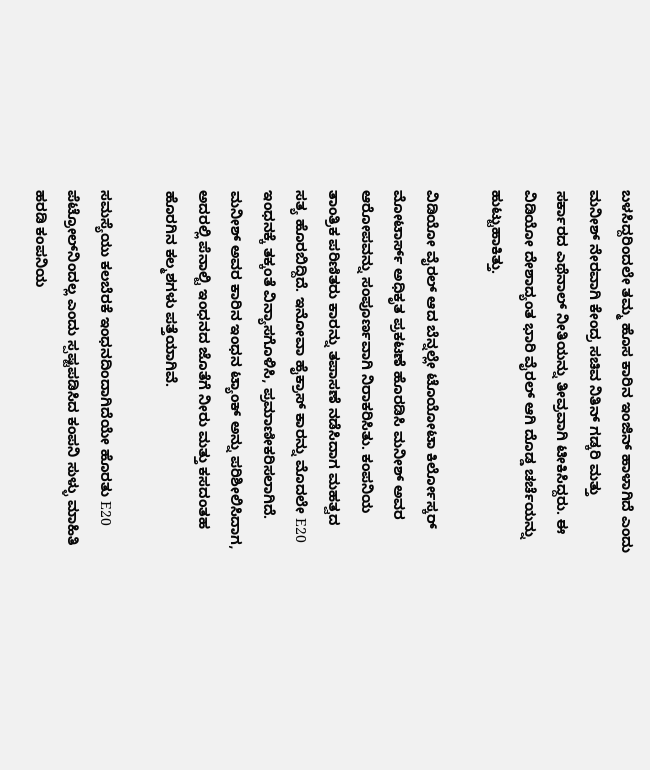ಬಳಸಿದ್ದರಿಂದಲೇ ತಮ್ಮ ಹೊಸ ಕಾರಿನ ಇಂಜಿನ್ ಹಾಳಾಗಿದೆ ಎಂದು ಮನೀಶ್ ನೇರವಾಗಿ ಕೇಂದ್ರ ಸಚಿವ ನಿತಿನ್ ಗಡ್ಕರಿ ಮತ್ತು ಸರ್ಕಾರದ ಎಥೆನಾಲ್ ನೀತಿಯನ್ನು ತೀವ್ರವಾಗಿ ಟೀಕಿಸಿದ್ದರು. ಈ ವಿಡಿಯೋ ದೇಶಾದ್ಯಂತ ಭಾರಿ ವೈರಲ್ ಆಗಿ ದೊಡ್ಡ ಚರ್ಚೆಯನ್ನು ಹುಟ್ಟುಹಾಕಿತ್ತು.

ವಿಡಿಯೋ ವೈರಲ್ ಆದ ಬೆನ್ನಲ್ಲೇ ಟೊಯೋಟಾ ಕಿರ್ಲೋಸ್ಕರ್ ಮೋಟಾರ್ಸ್ ಅಧಿಕೃತ ಪ್ರಕಟಣೆ ಹೊರಡಿಸಿ ಮನೀಶ್ ಅವರ ಆರೋಪವನ್ನು ಸಂಪೂರ್ಣವಾಗಿ ನಿರಾಕರಿಸಿತು. ಕಂಪನಿಯ ತಾಂತ್ರಿಕ ಪರಿಣಿತರು ಕಾರನ್ನು ತಪಾಸಣೆ ನಡೆಸಿದಾಗ ಮಹತ್ವದ ಸತ್ಯ ಹೊರಬಿದ್ದಿದೆ. ಇನೋವಾ ಹೈಕ್ರಾಸ್ ಕಾರನ್ನು ಮೊದಲೇ E20 ಇಂಧನಕ್ಕೆ ತಕ್ಕಂತೆ ವಿನ್ಯಾಸಗೊಳಿಸಿ, ಪ್ರಮಾಣೀಕರಿಸಲಾಗಿದೆ. ಮನೀಶ್ ಅವರ ಕಾರಿನ ಇಂಧನ ಟ್ಯಾಂಕ್ ಅನ್ನು ಪರಿಶೀಲಿಸಿದಾಗ, ಅದರಲ್ಲಿ ಪೆನಾಲ್ಟಿ ಇಂಧನದ ಜೊತೆಗೆ ನೀರು ಮತ್ತು ಕಸದಂತಹ ಹೊರಗಿನ ಕಲ್ಮಶಗಳು ಪತ್ತೆಯಾಗಿವೆ.

ಸಮಸ್ಯೆಯು ಕಲಬೆರಕೆ ಇಂಧನದಿಂದಾಗಿದೆಯೇ ಹೊರತು E20 ಪೆಟ್ರೋಲ್‌ನಿಂದಲ್ಲ ಎಂದು ಸ್ಪಷ್ಟಪಡಿಸಿದ ಕಂಪನಿ ಸುಳ್ಳು ಮಾಹಿತಿ ಹರಡಿ ಕಂಪನಿಯ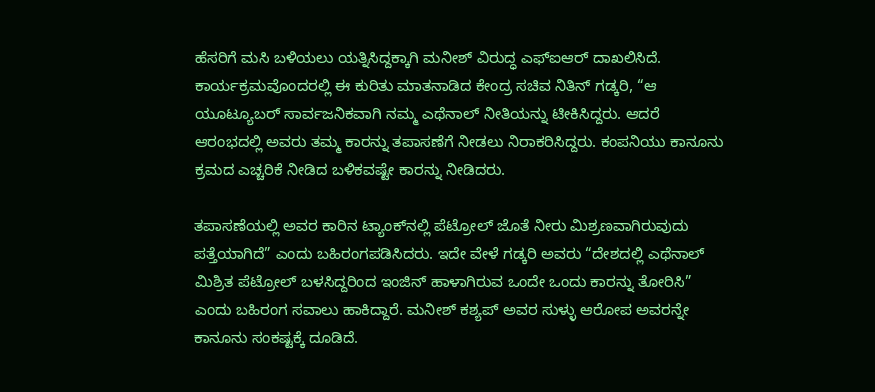ಹೆಸರಿಗೆ ಮಸಿ ಬಳಿಯಲು ಯತ್ನಿಸಿದ್ದಕ್ಕಾಗಿ ಮನೀಶ್ ವಿರುದ್ಧ ಎಫ್‌ಐಆರ್‌ ದಾಖಲಿಸಿದೆ. ಕಾರ್ಯಕ್ರಮವೊಂದರಲ್ಲಿ ಈ ಕುರಿತು ಮಾತನಾಡಿದ ಕೇಂದ್ರ ಸಚಿವ ನಿತಿನ್ ಗಡ್ಕರಿ, “ಆ ಯೂಟ್ಯೂಬರ್ ಸಾರ್ವಜನಿಕವಾಗಿ ನಮ್ಮ ಎಥೆನಾಲ್ ನೀತಿಯನ್ನು ಟೀಕಿಸಿದ್ದರು. ಆದರೆ ಆರಂಭದಲ್ಲಿ ಅವರು ತಮ್ಮ ಕಾರನ್ನು ತಪಾಸಣೆಗೆ ನೀಡಲು ನಿರಾಕರಿಸಿದ್ದರು. ಕಂಪನಿಯು ಕಾನೂನು ಕ್ರಮದ ಎಚ್ಚರಿಕೆ ನೀಡಿದ ಬಳಿಕವಷ್ಟೇ ಕಾರನ್ನು ನೀಡಿದರು.

ತಪಾಸಣೆಯಲ್ಲಿ ಅವರ ಕಾರಿನ ಟ್ಯಾಂಕ್‌ನಲ್ಲಿ ಪೆಟ್ರೋಲ್ ಜೊತೆ ನೀರು ಮಿಶ್ರಣವಾಗಿರುವುದು ಪತ್ತೆಯಾಗಿದೆ” ಎಂದು ಬಹಿರಂಗಪಡಿಸಿದರು. ಇದೇ ವೇಳೆ ಗಡ್ಕರಿ ಅವರು “ದೇಶದಲ್ಲಿ ಎಥೆನಾಲ್ ಮಿಶ್ರಿತ ಪೆಟ್ರೋಲ್ ಬಳಸಿದ್ದರಿಂದ ಇಂಜಿನ್ ಹಾಳಾಗಿರುವ ಒಂದೇ ಒಂದು ಕಾರನ್ನು ತೋರಿಸಿ” ಎಂದು ಬಹಿರಂಗ ಸವಾಲು ಹಾಕಿದ್ದಾರೆ. ಮನೀಶ್ ಕಶ್ಯಪ್ ಅವರ ಸುಳ್ಳು ಆರೋಪ ಅವರನ್ನೇ ಕಾನೂನು ಸಂಕಷ್ಟಕ್ಕೆ ದೂಡಿದೆ.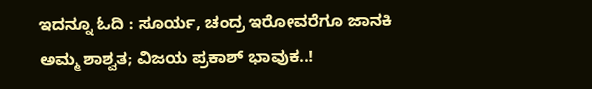ಇದನ್ನೂ ಓದಿ : ಸೂರ್ಯ, ಚಂದ್ರ ಇರೋವರೆಗೂ ಜಾನಕಿ ಅಮ್ಮ ಶಾಶ್ವತ; ವಿಜಯ ಪ್ರಕಾಶ್‌ ಭಾವುಕ..!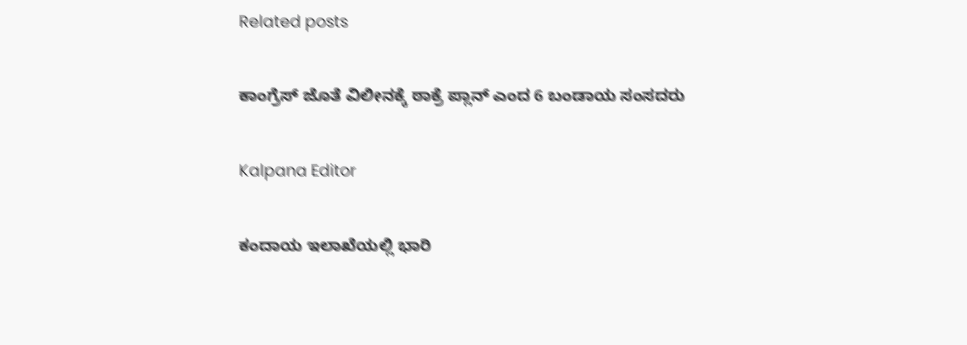Related posts

ಕಾಂಗ್ರೆಸ್ ಜೊತೆ ವಿಲೀನಕ್ಕೆ ಠಾಕ್ರೆ ಪ್ಲಾನ್ ಎಂದ 6 ಬಂಡಾಯ ಸಂಸದರು

Kalpana Editor

ಕಂದಾಯ ಇಲಾಖೆಯಲ್ಲಿ ಭಾರಿ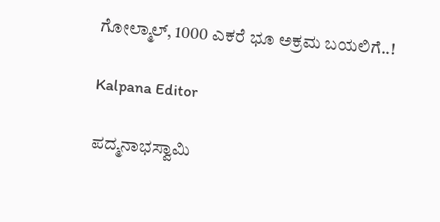ಗೋಲ್ಮಾಲ್, 1000 ಎಕರೆ ಭೂ ಅಕ್ರಮ ಬಯಲಿಗೆ..!

Kalpana Editor

ಪದ್ಮನಾಭಸ್ವಾಮಿ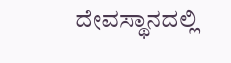ದೇವಸ್ಥಾನದಲ್ಲಿ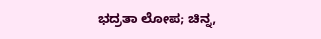ಭದ್ರತಾ ಲೋಪ; ಚಿನ್ನ,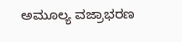ಅಮೂಲ್ಯ ವಜ್ರಾಭರಣ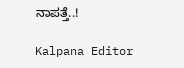ನಾಪತ್ತೆ..!

Kalpana Editor